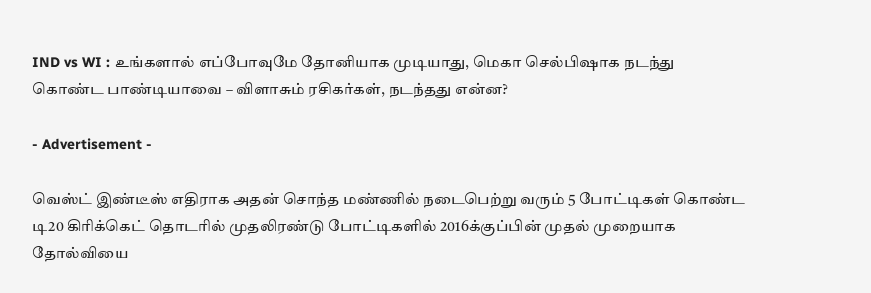IND vs WI : உங்களால் எப்போவுமே தோனியாக முடியாது, மெகா செல்பிஷாக நடந்து கொண்ட பாண்டியாவை – விளாசும் ரசிகர்கள், நடந்தது என்ன?

- Advertisement -

வெஸ்ட் இண்டீஸ் எதிராக அதன் சொந்த மண்ணில் நடைபெற்று வரும் 5 போட்டிகள் கொண்ட டி20 கிரிக்கெட் தொடரில் முதலிரண்டு போட்டிகளில் 2016க்குப்பின் முதல் முறையாக தோல்வியை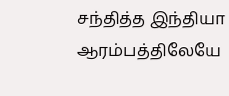சந்தித்த இந்தியா ஆரம்பத்திலேயே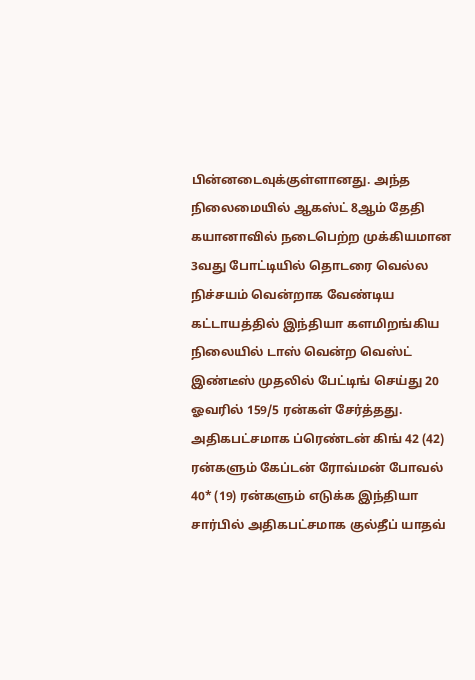பின்னடைவுக்குள்ளானது. அந்த நிலைமையில் ஆகஸ்ட் 8ஆம் தேதி கயானாவில் நடைபெற்ற முக்கியமான 3வது போட்டியில் தொடரை வெல்ல நிச்சயம் வென்றாக வேண்டிய கட்டாயத்தில் இந்தியா களமிறங்கிய நிலையில் டாஸ் வென்ற வெஸ்ட் இண்டீஸ் முதலில் பேட்டிங் செய்து 20 ஓவரில் 159/5 ரன்கள் சேர்த்தது. அதிகபட்சமாக ப்ரெண்டன் கிங் 42 (42) ரன்களும் கேப்டன் ரோவ்மன் போவல் 40* (19) ரன்களும் எடுக்க இந்தியா சார்பில் அதிகபட்சமாக குல்தீப் யாதவ்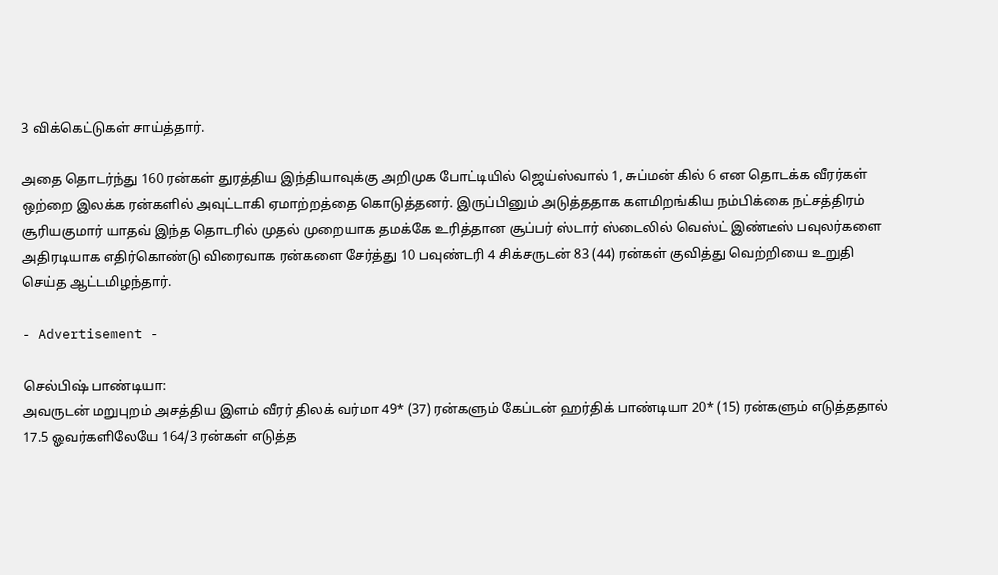3 விக்கெட்டுகள் சாய்த்தார்.

அதை தொடர்ந்து 160 ரன்கள் துரத்திய இந்தியாவுக்கு அறிமுக போட்டியில் ஜெய்ஸ்வால் 1, சுப்மன் கில் 6 என தொடக்க வீரர்கள் ஒற்றை இலக்க ரன்களில் அவுட்டாகி ஏமாற்றத்தை கொடுத்தனர். இருப்பினும் அடுத்ததாக களமிறங்கிய நம்பிக்கை நட்சத்திரம் சூரியகுமார் யாதவ் இந்த தொடரில் முதல் முறையாக தமக்கே உரித்தான சூப்பர் ஸ்டார் ஸ்டைலில் வெஸ்ட் இண்டீஸ் பவுலர்களை அதிரடியாக எதிர்கொண்டு விரைவாக ரன்களை சேர்த்து 10 பவுண்டரி 4 சிக்சருடன் 83 (44) ரன்கள் குவித்து வெற்றியை உறுதி செய்த ஆட்டமிழந்தார்.

- Advertisement -

செல்பிஷ் பாண்டியா:
அவருடன் மறுபுறம் அசத்திய இளம் வீரர் திலக் வர்மா 49* (37) ரன்களும் கேப்டன் ஹர்திக் பாண்டியா 20* (15) ரன்களும் எடுத்ததால் 17.5 ஓவர்களிலேயே 164/3 ரன்கள் எடுத்த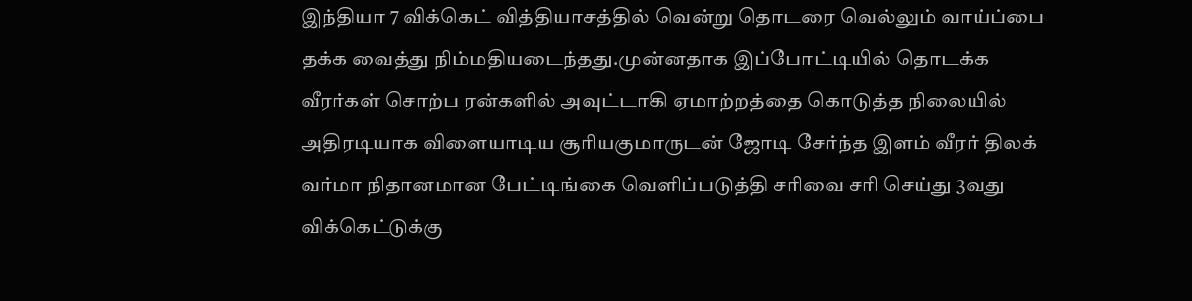இந்தியா 7 விக்கெட் வித்தியாசத்தில் வென்று தொடரை வெல்லும் வாய்ப்பை தக்க வைத்து நிம்மதியடைந்தது.முன்னதாக இப்போட்டியில் தொடக்க வீரர்கள் சொற்ப ரன்களில் அவுட்டாகி ஏமாற்றத்தை கொடுத்த நிலையில் அதிரடியாக விளையாடிய சூரியகுமாருடன் ஜோடி சேர்ந்த இளம் வீரர் திலக் வர்மா நிதானமான பேட்டிங்கை வெளிப்படுத்தி சரிவை சரி செய்து 3வது விக்கெட்டுக்கு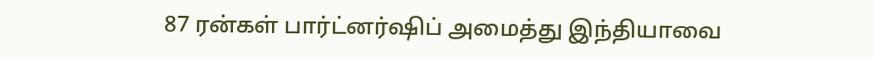87 ரன்கள் பார்ட்னர்ஷிப் அமைத்து இந்தியாவை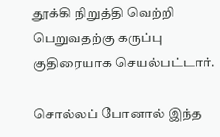தூக்கி நிறுத்தி வெற்றி பெறுவதற்கு கருப்பு குதிரையாக செயல்பட்டார்.

சொல்லப் போனால் இந்த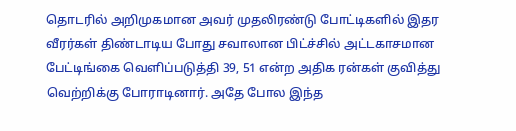தொடரில் அறிமுகமான அவர் முதலிரண்டு போட்டிகளில் இதர வீரர்கள் திண்டாடிய போது சவாலான பிட்ச்சில் அட்டகாசமான பேட்டிங்கை வெளிப்படுத்தி 39, 51 என்ற அதிக ரன்கள் குவித்து வெற்றிக்கு போராடினார். அதே போல இந்த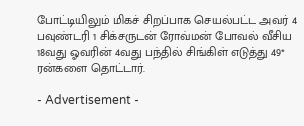போட்டியிலும் மிகச் சிறப்பாக செயல்பட்ட அவர் 4 பவுண்டரி 1 சிக்சருடன் ரோவ்மன் போவல் வீசிய 18வது ஓவரின் 4வது பந்தில் சிங்கிள் எடுத்து 49* ரன்களை தொட்டார்.

- Advertisement -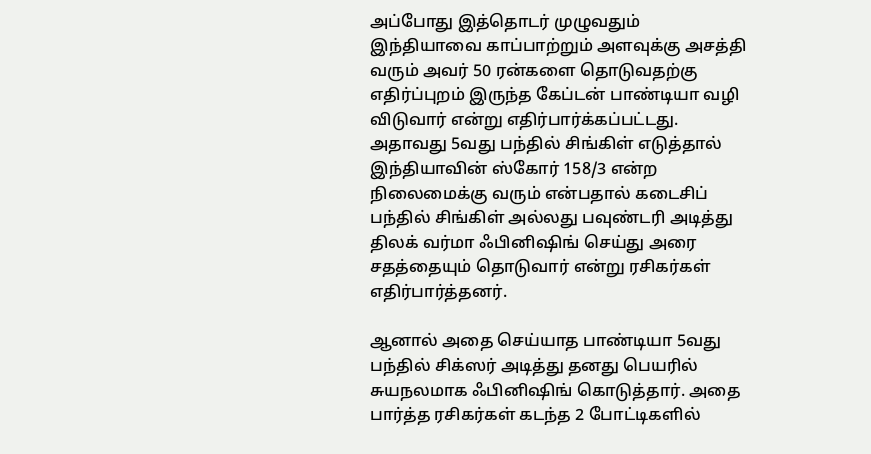அப்போது இத்தொடர் முழுவதும் இந்தியாவை காப்பாற்றும் அளவுக்கு அசத்தி வரும் அவர் 50 ரன்களை தொடுவதற்கு எதிர்ப்புறம் இருந்த கேப்டன் பாண்டியா வழி விடுவார் என்று எதிர்பார்க்கப்பட்டது. அதாவது 5வது பந்தில் சிங்கிள் எடுத்தால் இந்தியாவின் ஸ்கோர் 158/3 என்ற நிலைமைக்கு வரும் என்பதால் கடைசிப் பந்தில் சிங்கிள் அல்லது பவுண்டரி அடித்து திலக் வர்மா ஃபினிஷிங் செய்து அரை சதத்தையும் தொடுவார் என்று ரசிகர்கள் எதிர்பார்த்தனர்.

ஆனால் அதை செய்யாத பாண்டியா 5வது பந்தில் சிக்ஸர் அடித்து தனது பெயரில் சுயநலமாக ஃபினிஷிங் கொடுத்தார். அதை பார்த்த ரசிகர்கள் கடந்த 2 போட்டிகளில்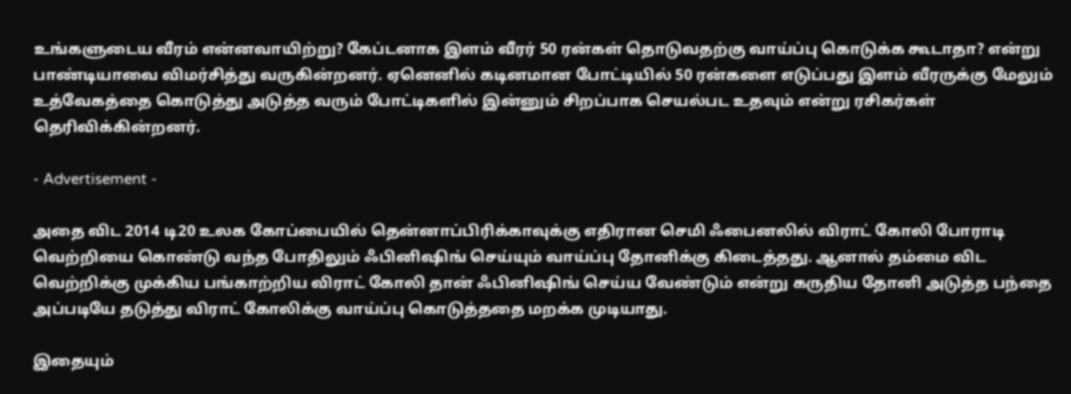உங்களுடைய வீரம் என்னவாயிற்று? கேப்டனாக இளம் வீரர் 50 ரன்கள் தொடுவதற்கு வாய்ப்பு கொடுக்க கூடாதா? என்று பாண்டியாவை விமர்சித்து வருகின்றனர். ஏனெனில் கடினமான போட்டியில் 50 ரன்களை எடுப்பது இளம் வீரருக்கு மேலும் உத்வேகத்தை கொடுத்து அடுத்த வரும் போட்டிகளில் இன்னும் சிறப்பாக செயல்பட உதவும் என்று ரசிகர்கள் தெரிவிக்கின்றனர்.

- Advertisement -

அதை விட 2014 டி20 உலக கோப்பையில் தென்னாப்பிரிக்காவுக்கு எதிரான செமி ஃபைனலில் விராட் கோலி போராடி வெற்றியை கொண்டு வந்த போதிலும் ஃபினிஷிங் செய்யும் வாய்ப்பு தோனிக்கு கிடைத்தது. ஆனால் தம்மை விட வெற்றிக்கு முக்கிய பங்காற்றிய விராட் கோலி தான் ஃபினிஷிங் செய்ய வேண்டும் என்று கருதிய தோனி அடுத்த பந்தை அப்படியே தடுத்து விராட் கோலிக்கு வாய்ப்பு கொடுத்ததை மறக்க முடியாது.

இதையும்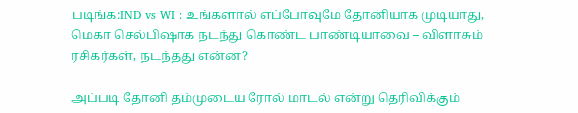படிங்க:IND vs WI : உங்களால் எப்போவுமே தோனியாக முடியாது, மெகா செல்பிஷாக நடந்து கொண்ட பாண்டியாவை – விளாசும் ரசிகர்கள், நடந்தது என்ன?

அப்படி தோனி தம்முடைய ரோல் மாடல் என்று தெரிவிக்கும்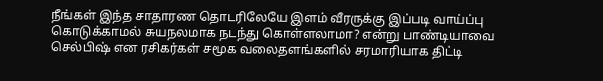நீங்கள் இந்த சாதாரண தொடரிலேயே இளம் வீரருக்கு இப்படி வாய்ப்பு கொடுக்காமல் சுயநலமாக நடந்து கொள்ளலாமா? என்று பாண்டியாவை செல்பிஷ் என ரசிகர்கள் சமூக வலைதளங்களில் சரமாரியாக திட்டி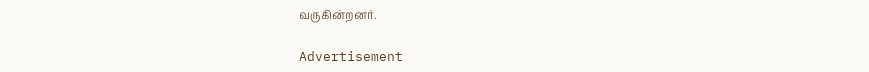வருகின்றனர்.

Advertisement